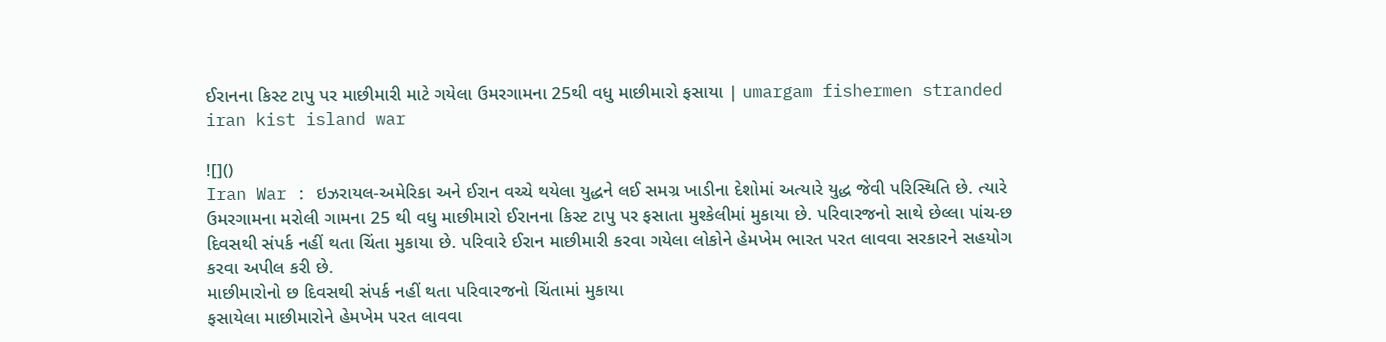ઈરાનના કિસ્ટ ટાપુ પર માછીમારી માટે ગયેલા ઉમરગામના 25થી વધુ માછીમારો ફસાયા | umargam fishermen stranded iran kist island war

![]()
Iran War : ઇઝરાયલ-અમેરિકા અને ઈરાન વચ્ચે થયેલા યુદ્ધને લઈ સમગ્ર ખાડીના દેશોમાં અત્યારે યુદ્ધ જેવી પરિસ્થિતિ છે. ત્યારે ઉમરગામના મરોલી ગામના 25 થી વધુ માછીમારો ઈરાનના કિસ્ટ ટાપુ પર ફસાતા મુશ્કેલીમાં મુકાયા છે. પરિવારજનો સાથે છેલ્લા પાંચ-છ દિવસથી સંપર્ક નહીં થતા ચિંતા મુકાયા છે. પરિવારે ઈરાન માછીમારી કરવા ગયેલા લોકોને હેમખેમ ભારત પરત લાવવા સરકારને સહયોગ કરવા અપીલ કરી છે.
માછીમારોનો છ દિવસથી સંપર્ક નહીં થતા પરિવારજનો ચિંતામાં મુકાયા
ફસાયેલા માછીમારોને હેમખેમ પરત લાવવા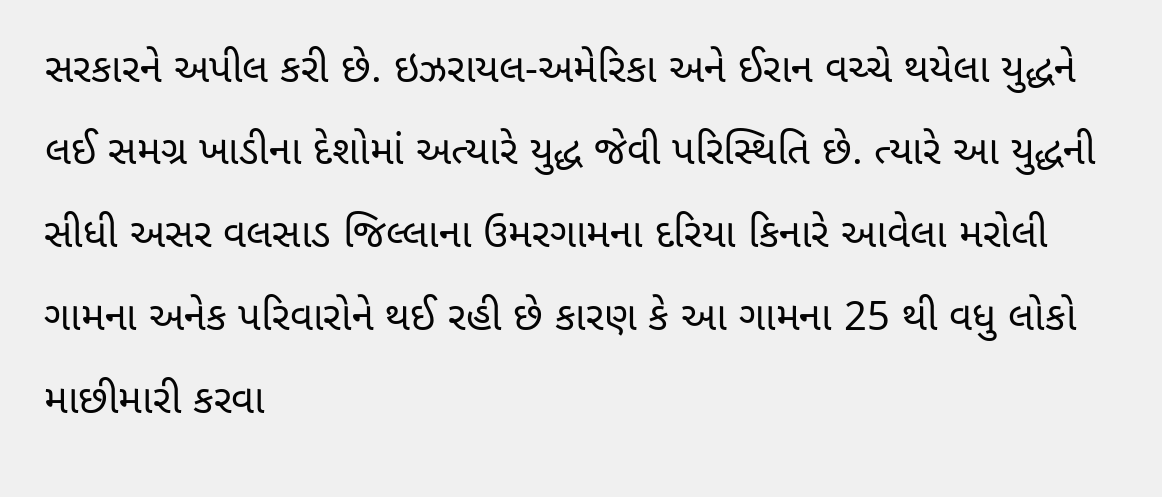સરકારને અપીલ કરી છે. ઇઝરાયલ-અમેરિકા અને ઈરાન વચ્ચે થયેલા યુદ્ધને લઈ સમગ્ર ખાડીના દેશોમાં અત્યારે યુદ્ધ જેવી પરિસ્થિતિ છે. ત્યારે આ યુદ્ધની સીધી અસર વલસાડ જિલ્લાના ઉમરગામના દરિયા કિનારે આવેલા મરોલી ગામના અનેક પરિવારોને થઈ રહી છે કારણ કે આ ગામના 25 થી વધુ લોકો માછીમારી કરવા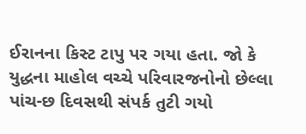ઈરાનના કિસ્ટ ટાપુ પર ગયા હતા. જો કે યુદ્ધના માહોલ વચ્ચે પરિવારજનોનો છેલ્લા પાંચ-છ દિવસથી સંપર્ક તુટી ગયો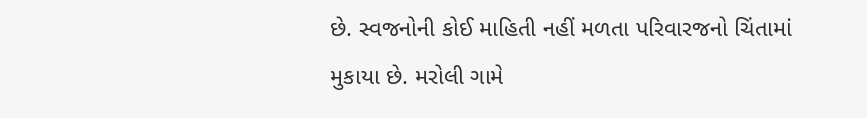છે. સ્વજનોની કોઈ માહિતી નહીં મળતા પરિવારજનો ચિંતામાં મુકાયા છે. મરોલી ગામે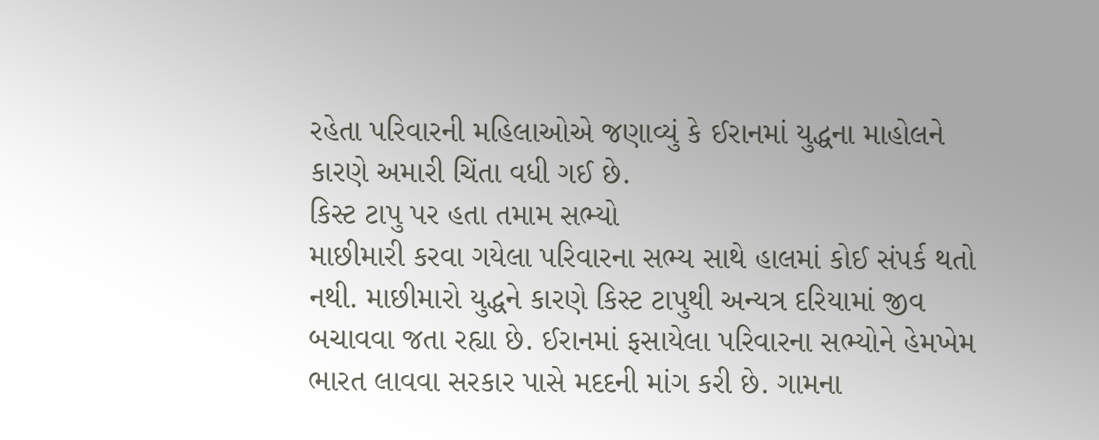રહેતા પરિવારની મહિલાઓએ જણાવ્યું કે ઈરાનમાં યુદ્ધના માહોલને કારણે અમારી ચિંતા વધી ગઈ છે.
કિસ્ટ ટાપુ પર હતા તમામ સભ્યો
માછીમારી કરવા ગયેલા પરિવારના સભ્ય સાથે હાલમાં કોઈ સંપર્ક થતો નથી. માછીમારો યુદ્ધને કારણે કિસ્ટ ટાપુથી અન્યત્ર દરિયામાં જીવ બચાવવા જતા રહ્યા છે. ઈરાનમાં ફસાયેલા પરિવારના સભ્યોને હેમખેમ ભારત લાવવા સરકાર પાસે મદદની માંગ કરી છે. ગામના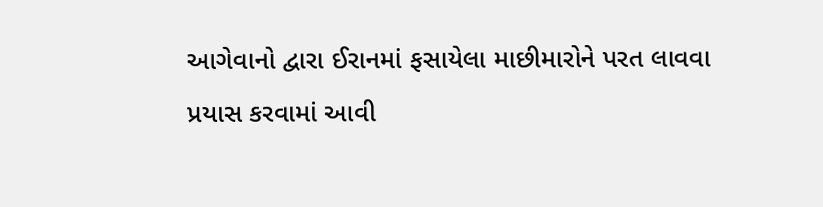આગેવાનો દ્વારા ઈરાનમાં ફસાયેલા માછીમારોને પરત લાવવા પ્રયાસ કરવામાં આવી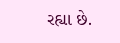રહ્યા છે.